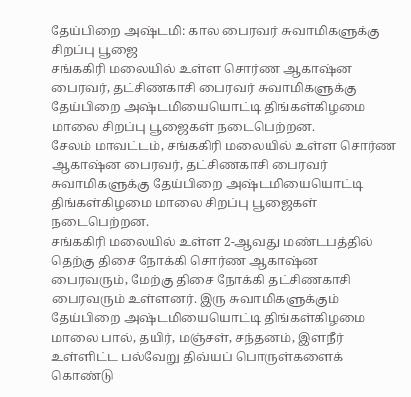தேய்பிறை அஷ்டமி: கால பைரவர் சுவாமிகளுக்கு சிறப்பு பூஜை
சங்ககிரி மலையில் உள்ள சொர்ண ஆகாஷ்ன பைரவர், தட்சிணகாசி பைரவர் சுவாமிகளுக்கு தேய்பிறை அஷ்டமியையொட்டி திங்கள்கிழமை மாலை சிறப்பு பூஜைகள் நடைபெற்றன.
சேலம் மாவட்டம், சங்ககிரி மலையில் உள்ள சொர்ண ஆகாஷ்ன பைரவர், தட்சிணகாசி பைரவர் சுவாமிகளுக்கு தேய்பிறை அஷ்டமியையொட்டி திங்கள்கிழமை மாலை சிறப்பு பூஜைகள் நடைபெற்றன.
சங்ககிரி மலையில் உள்ள 2-ஆவது மண்டபத்தில் தெற்கு திசை நோக்கி சொர்ண ஆகாஷ்ன பைரவரும், மேற்கு திசை நோக்கி தட்சிணகாசி பைரவரும் உள்ளனர். இரு சுவாமிகளுக்கும் தேய்பிறை அஷ்டமியையொட்டி திங்கள்கிழமை மாலை பால், தயிர், மஞ்சள், சந்தனம், இளநீர் உள்ளிட்ட பல்வேறு திவ்யப் பொருள்களைக் கொண்டு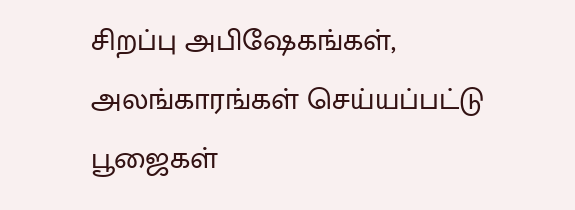சிறப்பு அபிஷேகங்கள், அலங்காரங்கள் செய்யப்பட்டு பூஜைகள்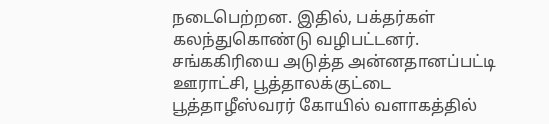நடைபெற்றன. இதில், பக்தர்கள் கலந்துகொண்டு வழிபட்டனர்.
சங்ககிரியை அடுத்த அன்னதானப்பட்டி ஊராட்சி, பூத்தாலக்குட்டை பூத்தாழீஸ்வரர் கோயில் வளாகத்தில்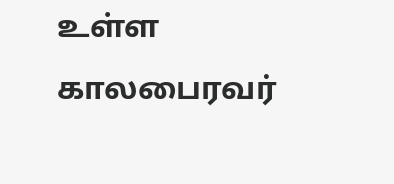உள்ள காலபைரவர்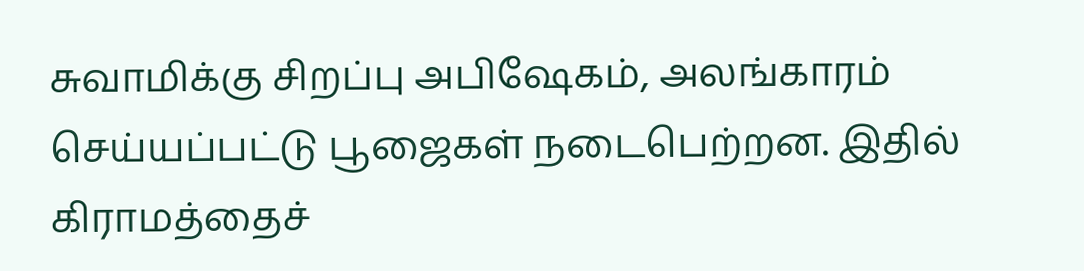சுவாமிக்கு சிறப்பு அபிஷேகம், அலங்காரம் செய்யப்பட்டு பூஜைகள் நடைபெற்றன. இதில் கிராமத்தைச்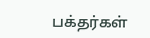பக்தர்கள்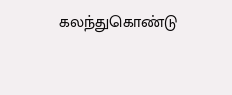கலந்துகொண்டு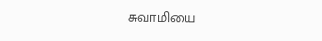சுவாமியை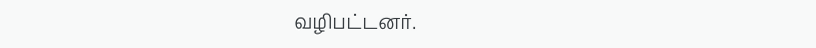வழிபட்டனர்.